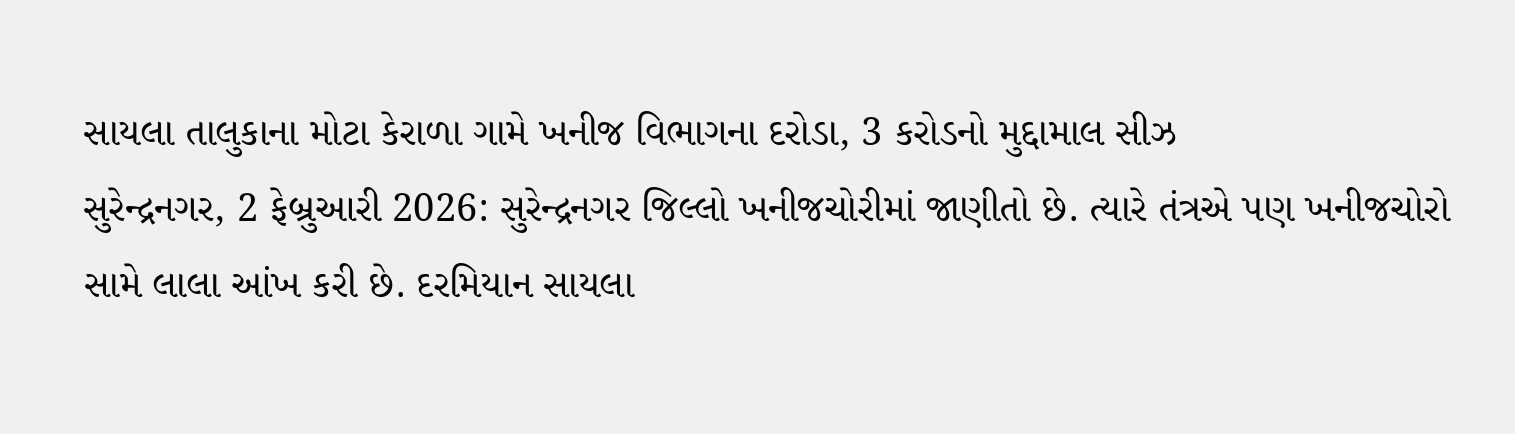સાયલા તાલુકાના મોટા કેરાળા ગામે ખનીજ વિભાગના દરોડા, 3 કરોડનો મુદ્દામાલ સીઝ
સુરેન્દ્રનગર, 2 ફેબ્રુઆરી 2026: સુરેન્દ્રનગર જિલ્લો ખનીજચોરીમાં જાણીતો છે. ત્યારે તંત્રએ પણ ખનીજચોરો સામે લાલા આંખ કરી છે. દરમિયાન સાયલા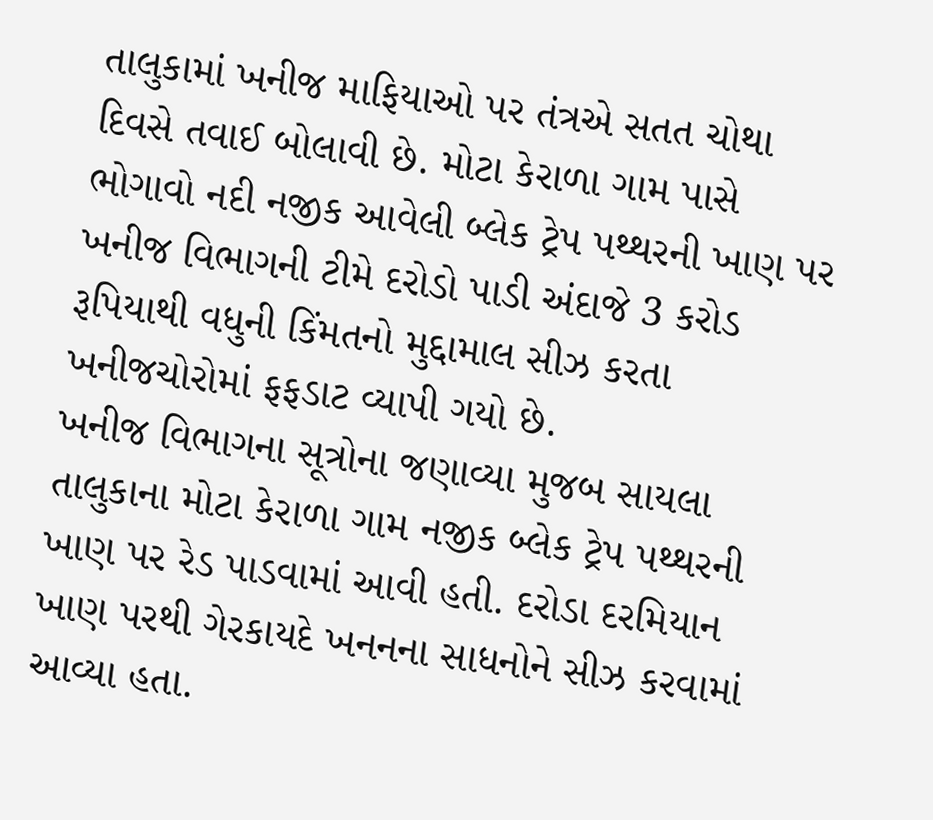તાલુકામાં ખનીજ માફિયાઓ પર તંત્રએ સતત ચોથા દિવસે તવાઈ બોલાવી છે. મોટા કેરાળા ગામ પાસે ભોગાવો નદી નજીક આવેલી બ્લેક ટ્રેપ પથ્થરની ખાણ પર ખનીજ વિભાગની ટીમે દરોડો પાડી અંદાજે 3 કરોડ રૂપિયાથી વધુની કિંમતનો મુદ્દામાલ સીઝ કરતા ખનીજચોરોમાં ફફડાટ વ્યાપી ગયો છે.
ખનીજ વિભાગના સૂત્રોના જણાવ્યા મુજબ સાયલા તાલુકાના મોટા કેરાળા ગામ નજીક બ્લેક ટ્રેપ પથ્થરની ખાણ પર રેડ પાડવામાં આવી હતી. દરોડા દરમિયાન ખાણ પરથી ગેરકાયદે ખનનના સાધનોને સીઝ કરવામાં આવ્યા હતા.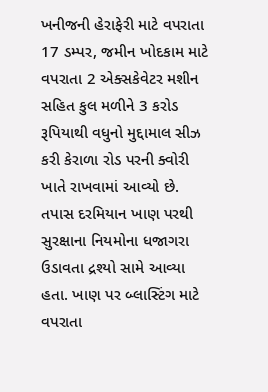ખનીજની હેરાફેરી માટે વપરાતા 17 ડમ્પર, જમીન ખોદકામ માટે વપરાતા 2 એક્સકેવેટર મશીન સહિત કુલ મળીને 3 કરોડ રૂપિયાથી વધુનો મુદ્દામાલ સીઝ કરી કેરાળા રોડ પરની ક્વોરી ખાતે રાખવામાં આવ્યો છે. તપાસ દરમિયાન ખાણ પરથી સુરક્ષાના નિયમોના ધજાગરા ઉડાવતા દ્રશ્યો સામે આવ્યા હતા. ખાણ પર બ્લાસ્ટિંગ માટે વપરાતા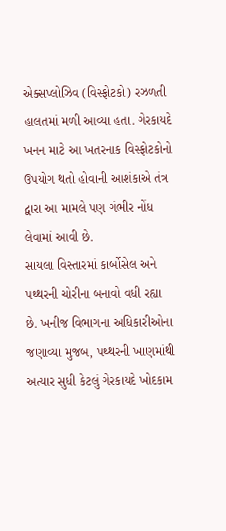એક્સપ્લોઝિવ (વિસ્ફોટકો) રઝળતી હાલતમાં મળી આવ્યા હતા. ગેરકાયદે ખનન માટે આ ખતરનાક વિસ્ફોટકોનો ઉપયોગ થતો હોવાની આશંકાએ તંત્ર દ્વારા આ મામલે પણ ગંભીર નોંધ લેવામાં આવી છે.
સાયલા વિસ્તારમાં કાર્બોસેલ અને પથ્થરની ચોરીના બનાવો વધી રહ્યા છે. ખનીજ વિભાગના અધિકારીઓના જણાવ્યા મુજબ, પથ્થરની ખાણમાંથી અત્યાર સુધી કેટલું ગેરકાયદે ખોદકામ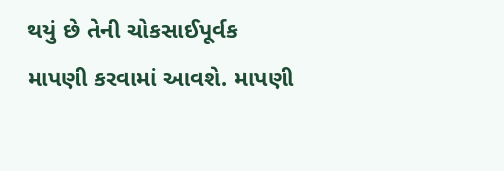થયું છે તેની ચોકસાઈપૂર્વક માપણી કરવામાં આવશે. માપણી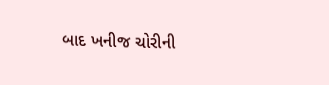બાદ ખનીજ ચોરીની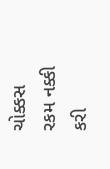ચોક્કસ રકમ નક્કી કરી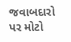જવાબદારો પર મોટો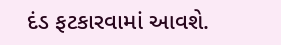દંડ ફટકારવામાં આવશે.